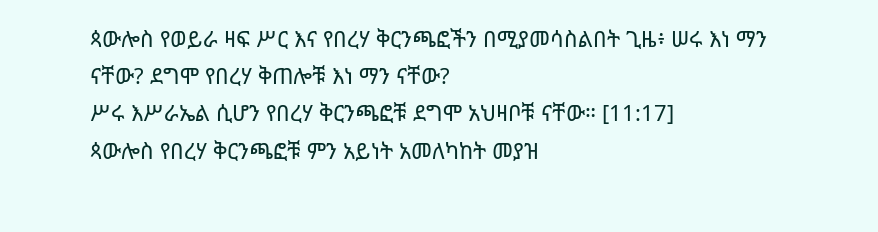ጳውሎስ የወይራ ዛፍ ሥር እና የበረሃ ቅርንጫፎችን በሚያመሳስልበት ጊዜ፥ ሠሩ እነ ማን ናቸው? ደግሞ የበረሃ ቅጠሎቹ እነ ማን ናቸው?
ሥሩ እሥራኤል ሲሆን የበረሃ ቅርንጫፎቹ ደግሞ አህዛቦቹ ናቸው። [11:17]
ጳውሎስ የበረሃ ቅርንጫፎቹ ምን አይነት አመለካከት መያዝ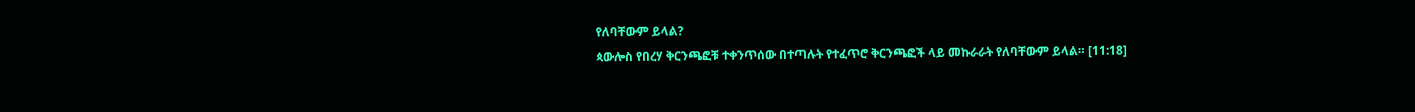የለባቸውም ይላል?
ጳውሎስ የበረሃ ቅርንጫፎቹ ተቀንጥሰው በተጣሉት የተፈጥሮ ቅርንጫፎች ላይ መኩራራት የለባቸውም ይላል። [11:18]